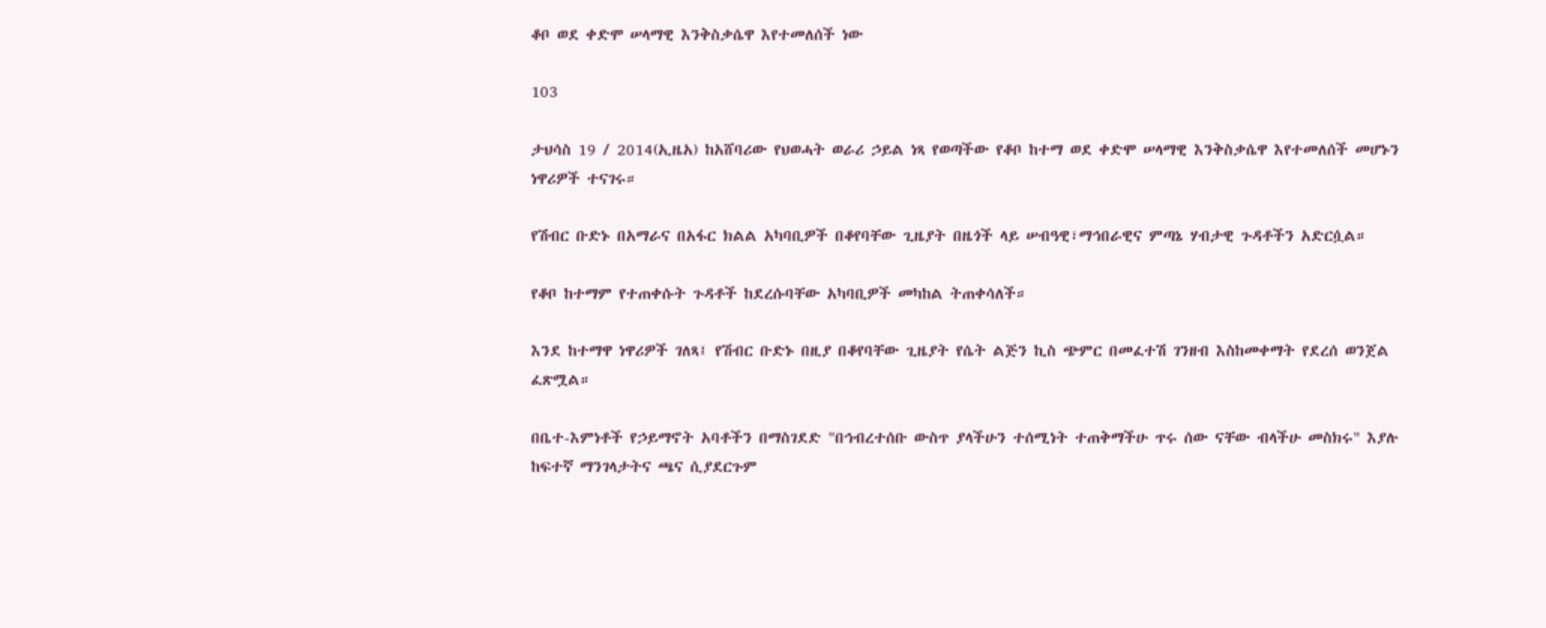ቆቦ ወደ ቀድሞ ሠላማዊ እንቅስቃሴዋ እየተመለሰች ነው

103

ታህሳስ 19 / 2014(ኢዜአ) ከአሸባሪው የህወሓት ወራሪ ኃይል ነጻ የወጣችው የቆቦ ከተማ ወደ ቀድሞ ሠላማዊ እንቅስቃሴዋ እየተመለሰች መሆኑን ነዋሪዎች ተናገሩ።

የሽብር ቡድኑ በአማራና በአፋር ክልል አካባቢዎች በቆየባቸው ጊዜያት በዜጎች ላይ ሠብዓዊ፣ማኅበራዊና ምጣኔ ሃብታዊ ጉዳቶችን አድርሷል።

የቆቦ ከተማም የተጠቀሱት ጉዳቶች ከደረሱባቸው አካባቢዎች መካከል ትጠቀሳለች።

እንደ ከተማዋ ነዋሪዎች ገለጻ፤ የሽብር ቡድኑ በዚያ በቆየባቸው ጊዜያት የሴት ልጅን ኪስ ጭምር በመፈተሽ ገንዘብ እስከመቀማት የደረሰ ወንጀል ፈጽሟል።

በቤተ-እምነቶች የኃይማኖት አባቶችን በማስገደድ "በኅብረተሰቡ ውስጥ ያላችሁን ተሰሚነት ተጠቅማችሁ ጥሩ ሰው ናቸው ብላችሁ መስክሩ" እያሉ ከፍተኛ ማንገላታትና ጫና ሲያደርጉም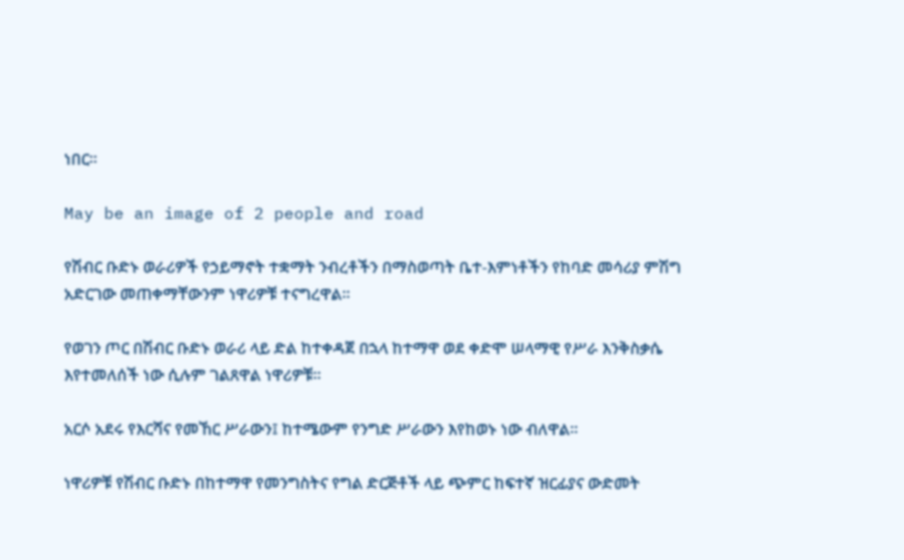ነበር።

May be an image of 2 people and road

የሽብር ቡድኑ ወራሪዎች የኃይማኖት ተቋማት ንብረቶችን በማስወጣት ቤተ-እምነቶችን የከባድ መሳሪያ ምሽግ አድርገው መጠቀማቸውንም ነዋሪዎቹ ተናግረዋል።

የወገን ጦር በሽብር ቡድኑ ወራሪ ላይ ድል ከተቀዳጀ በኋላ ከተማዋ ወደ ቀድሞ ሠላማዊ የሥራ እንቅስቃሴ እየተመለሰች ነው ሲሉም ገልጸዋል ነዋሪዎቹ።

አርሶ አደሩ የእርሻና የመኸር ሥራውን፤ ከተሜውም የንግድ ሥራውን እየከወኑ ነው ብለዋል።

ነዋሪዎቹ የሽብር ቡድኑ በከተማዋ የመንግስትና የግል ድርጅቶች ላይ ጭምር ከፍተኛ ዝርፊያና ውድመት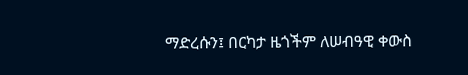ማድረሱን፤ በርካታ ዜጎችም ለሠብዓዊ ቀውስ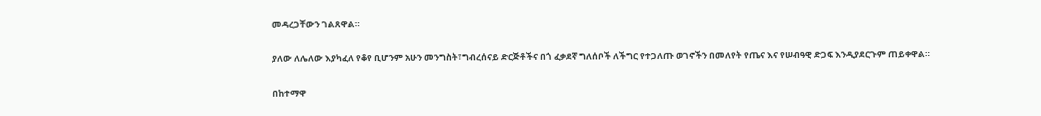መዳረጋቸውን ገልጸዋል።

ያለው ለሌለው እያካፈለ የቆየ ቢሆንም አሁን መንግስት፣ግብረሰናይ ድርጅቶችና በጎ ፈቃደኛ ግለሰቦች ለችግር የተጋለጡ ወገኖችን በመለየት የጤና እና የሠብዓዊ ድጋፍ እንዲያደርጉም ጠይቀዋል።

በከተማዋ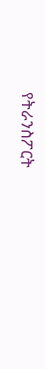የትራንስፖርት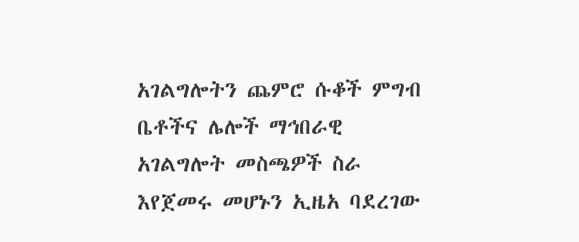አገልግሎትን ጨምሮ ሱቆች ምግብ ቤቶችና ሌሎች ማኅበራዊ አገልግሎት መስጫዎች ስራ እየጀመሩ መሆኑን ኢዜአ ባደረገው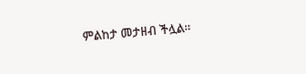ምልከታ መታዘብ ችሏል።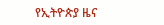የኢትዮጵያ ዜና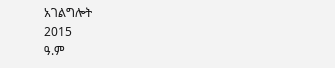አገልግሎት
2015
ዓ.ም